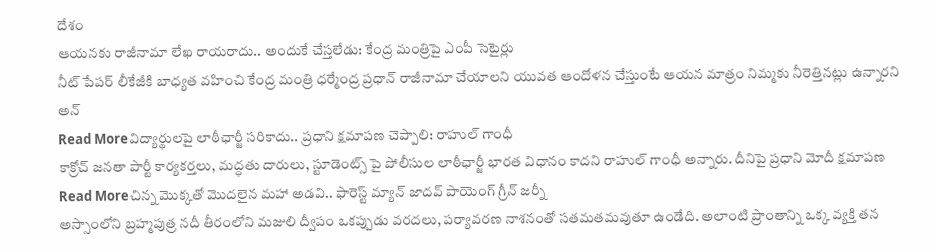దేశం
ఆయనకు రాజీనామా లేఖ రాయరాదు.. అందుకే చేస్తలేడు: కేంద్ర మంత్రిపై ఎంపీ సెటైర్లు
నీట్ పేపర్ లీకేజీకి బాధ్యత వహించి కేంద్ర మంత్రి ధర్మేంద్ర ప్రధాన్ రాజీనామా చేయాలని యువత ఆందోళన చేస్తుంటే ఆయన మాత్రం నిమ్మకు నీరెత్తినట్లు ఉన్నారని అన్
Read Moreవిద్యార్థులపై లాఠీఛార్జీ సరికాదు.. ప్రధాని క్షమాపణ చెప్పాలి: రాహుల్ గాంధీ
కాక్రోచ్ జనతా పార్టీ కార్యకర్తలు, మద్ధతు దారులు, స్టూడెంట్స్ పై పోలీసుల లాఠీఛార్జీ భారత విధానం కాదని రాహుల్ గాంధీ అన్నారు. దీనిపై ప్రధాని మోదీ క్షమాపణ
Read Moreచిన్న మొక్కతో మొదలైన మహా అడవి.. ఫారెస్ట్ మ్యాన్ జాదవ్ పాయెంగ్ గ్రీన్ జర్నీ
అస్సాంలోని బ్రహ్మపుత్ర నదీ తీరంలోని మజులి ద్వీపం ఒకప్పుడు వరదలు, పర్యావరణ నాశనంతో సతమతమవుతూ ఉండేది. అలాంటి ప్రాంతాన్ని ఒక్క వ్యక్తి తన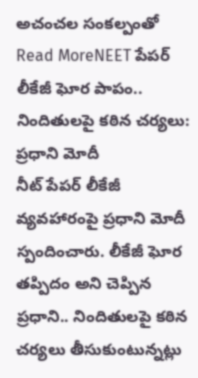అచంచల సంకల్పంతో
Read MoreNEET పేపర్ లీకేజీ ఘోర పాపం.. నిందితులపై కఠిన చర్యలు: ప్రధాని మోదీ
నీట్ పేపర్ లీకేజీ వ్యవహారంపై ప్రధాని మోదీ స్పందించారు. లీకేజీ ఘోర తప్పిదం అని చెప్పిన ప్రధాని.. నిందితులపై కఠిన చర్యలు తీసుకుంటున్నట్లు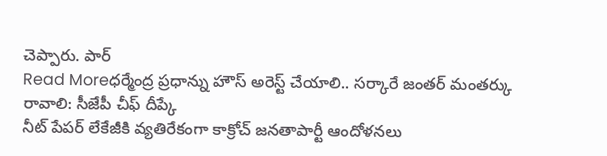చెప్పారు. పార్
Read Moreధర్మేంద్ర ప్రధాన్ను హౌస్ అరెస్ట్ చేయాలి.. సర్కారే జంతర్ మంతర్కు రావాలి: సీజేపీ చీఫ్ దీప్కే
నీట్ పేపర్ లేకేజీకి వ్యతిరేకంగా కాక్రోచ్ జనతాపార్టీ ఆందోళనలు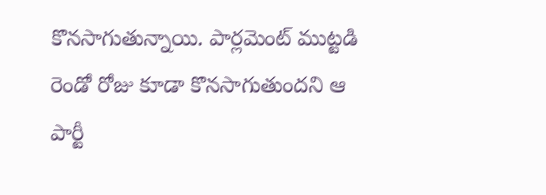కొనసాగుతున్నాయి. పార్లమెంట్ ముట్టడి రెండో రోజు కూడా కొనసాగుతుందని ఆ పార్టీ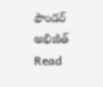ఫౌండర్ అభిజీత్
Read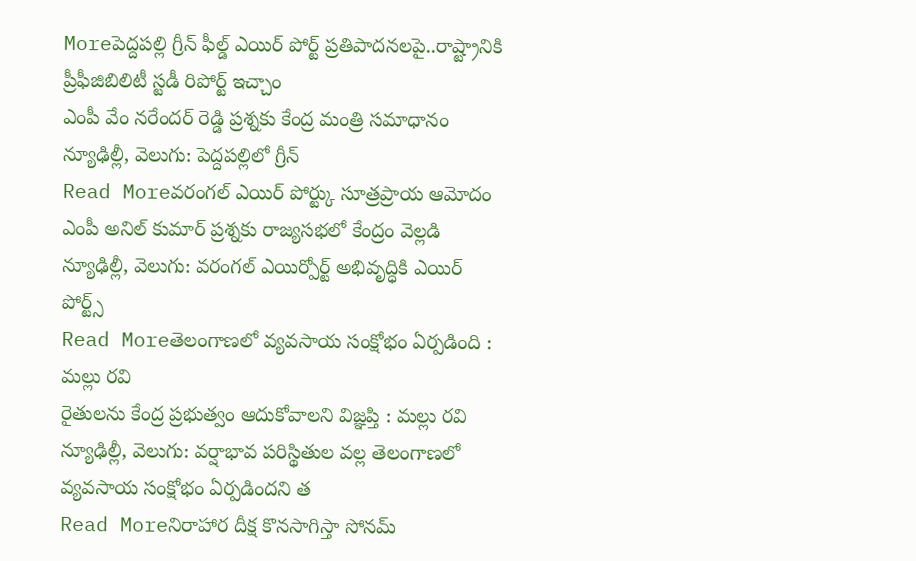Moreపెద్దపల్లి గ్రీన్ ఫీల్డ్ ఎయిర్ పోర్ట్ ప్రతిపాదనలపై..రాష్ట్రానికి ప్రీఫీజిబిలిటీ స్టడీ రిపోర్ట్ ఇచ్చాం
ఎంపీ వేం నరేందర్ రెడ్డి ప్రశ్నకు కేంద్ర మంత్రి సమాధానం న్యూఢిల్లీ, వెలుగు: పెద్దపల్లిలో గ్రీన్
Read Moreవరంగల్ ఎయిర్ పోర్ట్కు సూత్రప్రాయ ఆమోదం
ఎంపీ అనిల్ కుమార్ ప్రశ్నకు రాజ్యసభలో కేంద్రం వెల్లడి న్యూఢిల్లీ, వెలుగు: వరంగల్ ఎయిర్పోర్ట్ అభివృద్ధికి ఎయిర్ పోర్ట్స్
Read Moreతెలంగాణలో వ్యవసాయ సంక్షోభం ఏర్పడింది : మల్లు రవి
రైతులను కేంద్ర ప్రభుత్వం ఆదుకోవాలని విజ్ఞప్తి : మల్లు రవి న్యూఢిల్లీ, వెలుగు: వర్షాభావ పరిస్థితుల వల్ల తెలంగాణలో వ్యవసాయ సంక్షోభం ఏర్పడిందని త
Read Moreనిరాహార దీక్ష కొనసాగిస్తా సోనమ్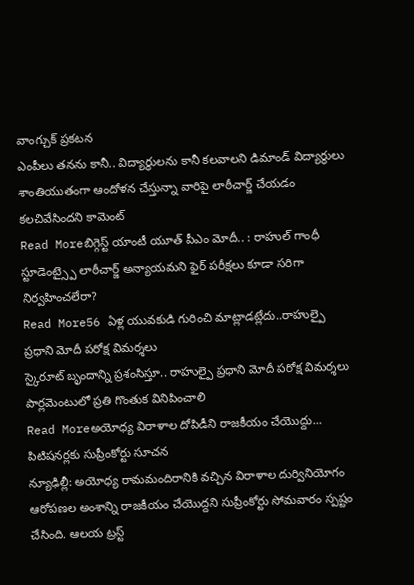వాంగ్చుక్ ప్రకటన
ఎంపీలు తనను కానీ.. విద్యార్థులను కానీ కలవాలని డిమాండ్ విద్యార్థులు శాంతియుతంగా ఆందోళన చేస్తున్నా వారిపై లాఠీచార్జ్ చేయడం కలచివేసిందని కామెంట్
Read Moreబిగ్గెస్ట్ యాంటీ యూత్ పీఎం మోదీ.. : రాహుల్ గాంధీ
స్టూడెంట్స్పై లాఠీచార్జ్ అన్యాయమని ఫైర్ పరీక్షలు కూడా సరిగా నిర్వహించలేరా?
Read More56 ఏళ్ల యువకుడి గురించి మాట్లాడట్లేదు..రాహుల్పై ప్రధాని మోదీ పరోక్ష విమర్శలు
స్కైరూట్ బృందాన్ని ప్రశంసిస్తూ.. రాహుల్పై ప్రధాని మోదీ పరోక్ష విమర్శలు పార్లమెంటులో ప్రతి గొంతుక వినిపించాలి
Read Moreఅయోధ్య విరాళాల దోపిడీని రాజకీయం చేయొద్దు... పిటిషనర్లకు సుప్రీంకోర్టు సూచన
న్యూఢిల్లీ: అయోధ్య రామమందిరానికి వచ్చిన విరాళాల దుర్వినియోగం ఆరోపణల అంశాన్ని రాజకీయం చేయొద్దని సుప్రీంకోర్టు సోమవారం స్పష్టం చేసింది. ఆలయ ట్రస్ట్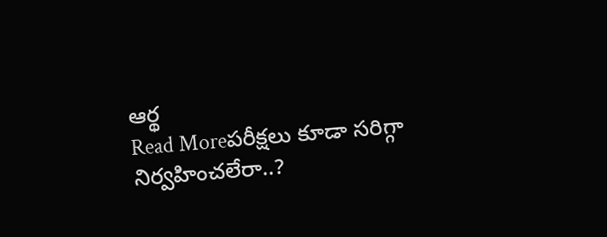ఆర్థ
Read Moreపరీక్షలు కూడా సరిగ్గా నిర్వహించలేరా..?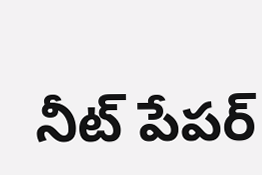నీట్ పేపర్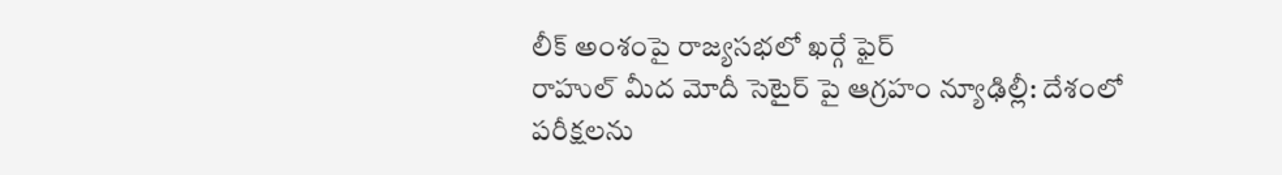లీక్ అంశంపై రాజ్యసభలో ఖర్గే ఫైర్
రాహుల్ మీద మోదీ సెటైర్ పై ఆగ్రహం న్యూఢిల్లీ: దేశంలో పరీక్షలను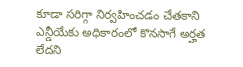కూడా సరిగ్గా నిర్వహించడం చేతకాని ఎన్డీయేకు అధికారంలో కొనసాగే అర్హత లేదని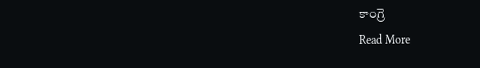కాంగ్రె
Read More